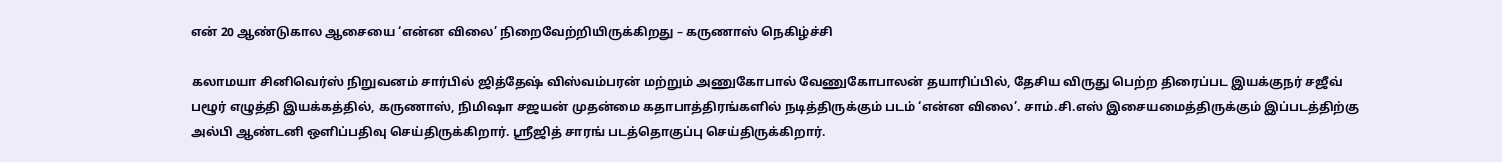என் 20 ஆண்டுகால ஆசையை ‘என்ன விலை’ நிறைவேற்றியிருக்கிறது – கருணாஸ் நெகிழ்ச்சி

கலாமயா சினிவெர்ஸ் நிறுவனம் சார்பில் ஜித்தேஷ் விஸ்வம்பரன் மற்றும் அணுகோபால் வேணுகோபாலன் தயாரிப்பில், தேசிய விருது பெற்ற திரைப்பட இயக்குநர் சஜீவ் பழூர் எழுத்தி இயக்கத்தில், கருணாஸ், நிமிஷா சஜயன் முதன்மை கதாபாத்திரங்களில் நடித்திருக்கும் படம் ‘என்ன விலை’. சாம்.சி.எஸ் இசையமைத்திருக்கும் இப்படத்திற்கு அல்பி ஆண்டனி ஒளிப்பதிவு செய்திருக்கிறார். ஸ்ரீஜித் சாரங் படத்தொகுப்பு செய்திருக்கிறார்.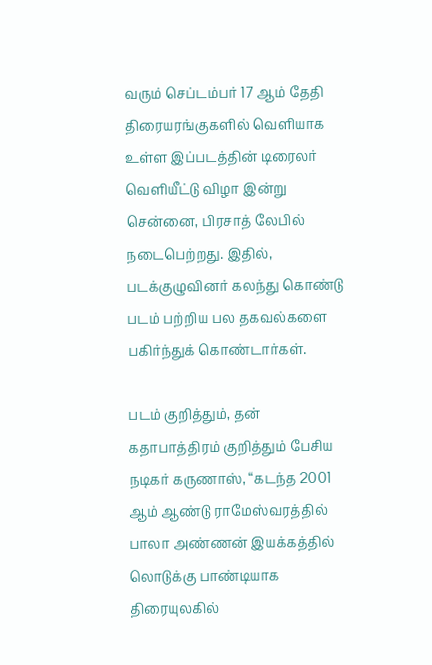வரும் செப்டம்பர் 17 ஆம் தேதி திரையரங்குகளில் வெளியாக உள்ள இப்படத்தின் டிரைலர் வெளியீட்டு விழா இன்று சென்னை, பிரசாத் லேபில் நடைபெற்றது. இதில், படக்குழுவினர் கலந்து கொண்டு படம் பற்றிய பல தகவல்களை பகிர்ந்துக் கொண்டார்கள்.

படம் குறித்தும், தன் கதாபாத்திரம் குறித்தும் பேசிய நடிகர் கருணாஸ், “கடந்த 2001 ஆம் ஆண்டு ராமேஸ்வரத்தில் பாலா அண்ணன் இயக்கத்தில் லொடுக்கு பாண்டியாக திரையுலகில்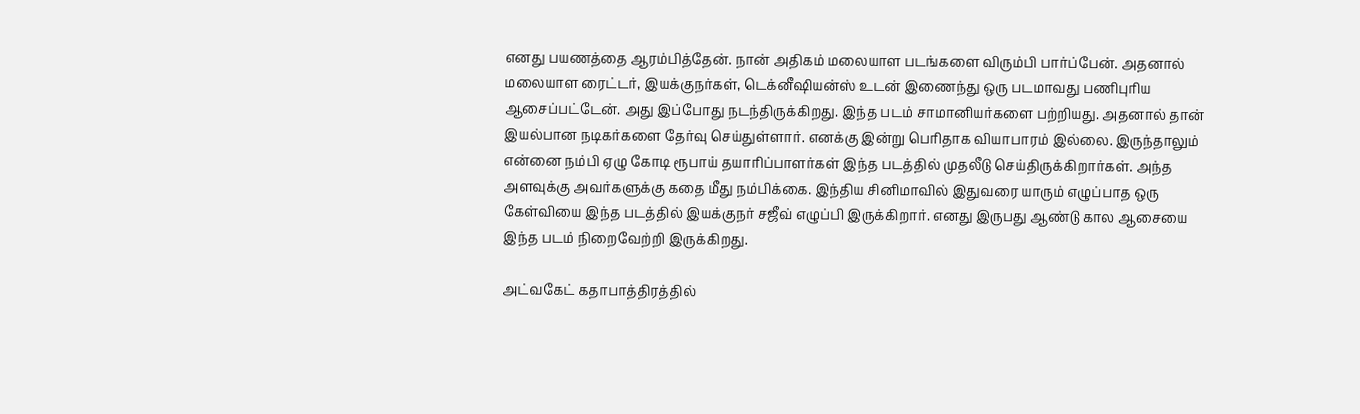எனது பயணத்தை ஆரம்பித்தேன். நான் அதிகம் மலையாள படங்களை விரும்பி பார்ப்பேன். அதனால் மலையாள ரைட்டர், இயக்குநர்கள், டெக்னீஷியன்ஸ் உடன் இணைந்து ஒரு படமாவது பணிபுரிய ஆசைப்பட்டேன். அது இப்போது நடந்திருக்கிறது. இந்த படம் சாமானியர்களை பற்றியது. அதனால் தான் இயல்பான நடிகர்களை தேர்வு செய்துள்ளார். எனக்கு இன்று பெரிதாக வியாபாரம் இல்லை. இருந்தாலும் என்னை நம்பி ஏழு கோடி ரூபாய் தயாரிப்பாளர்கள் இந்த படத்தில் முதலீடு செய்திருக்கிறார்கள். அந்த அளவுக்கு அவர்களுக்கு கதை மீது நம்பிக்கை. இந்திய சினிமாவில் இதுவரை யாரும் எழுப்பாத ஒரு கேள்வியை இந்த படத்தில் இயக்குநர் சஜீவ் எழுப்பி இருக்கிறார். எனது இருபது ஆண்டு கால ஆசையை இந்த படம் நிறைவேற்றி இருக்கிறது.

அட்வகேட் கதாபாத்திரத்தில்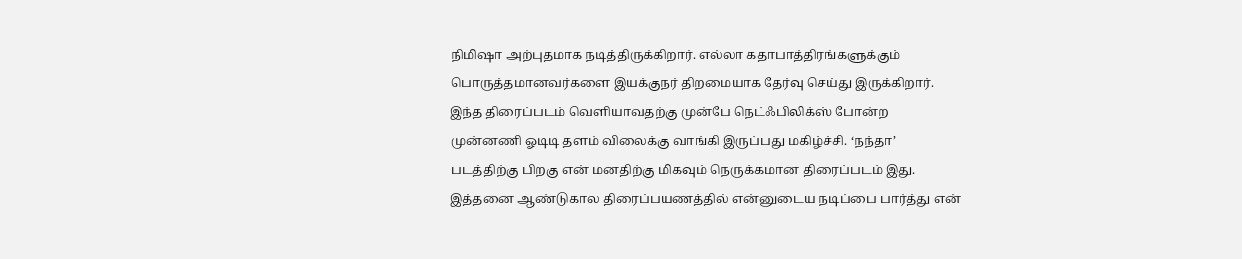நிமிஷா அற்புதமாக நடித்திருக்கிறார். எல்லா கதாபாத்திரங்களுக்கும் பொருத்தமானவர்களை இயக்குநர் திறமையாக தேர்வு செய்து இருக்கிறார். இந்த திரைப்படம் வெளியாவதற்கு முன்பே நெட்ஃபிலிக்ஸ் போன்ற முன்னணி ஓடிடி தளம் விலைக்கு வாங்கி இருப்பது மகிழ்ச்சி. ‘நந்தா’ படத்திற்கு பிறகு என் மனதிற்கு மிகவும் நெருக்கமான திரைப்படம் இது. இத்தனை ஆண்டுகால திரைப்பயணத்தில் என்னுடைய நடிப்பை பார்த்து என்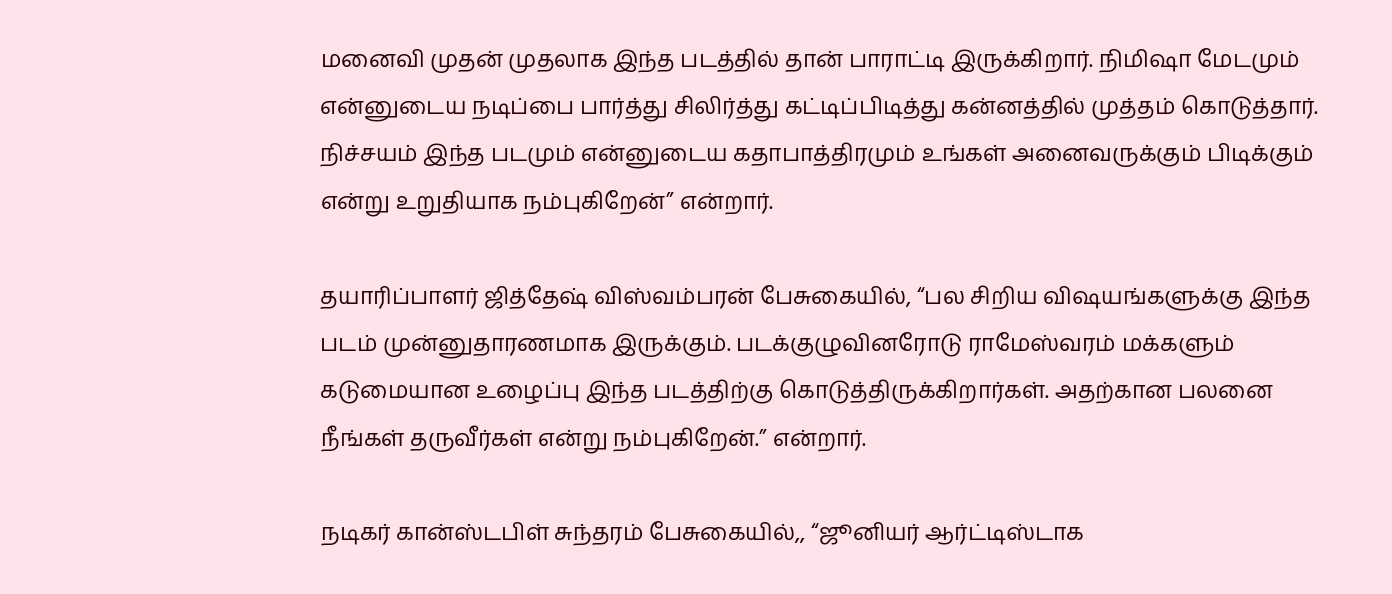மனைவி முதன் முதலாக இந்த படத்தில் தான் பாராட்டி இருக்கிறார். நிமிஷா மேடமும் என்னுடைய நடிப்பை பார்த்து சிலிர்த்து கட்டிப்பிடித்து கன்னத்தில் முத்தம் கொடுத்தார். நிச்சயம் இந்த படமும் என்னுடைய கதாபாத்திரமும் உங்கள் அனைவருக்கும் பிடிக்கும் என்று உறுதியாக நம்புகிறேன்” என்றார்.

தயாரிப்பாளர் ஜித்தேஷ் விஸ்வம்பரன் பேசுகையில், “பல சிறிய விஷயங்களுக்கு இந்த படம் முன்னுதாரணமாக இருக்கும். படக்குழுவினரோடு ராமேஸ்வரம் மக்களும் கடுமையான உழைப்பு இந்த படத்திற்கு கொடுத்திருக்கிறார்கள். அதற்கான பலனை நீங்கள் தருவீர்கள் என்று நம்புகிறேன்.” என்றார்.

நடிகர் கான்ஸ்டபிள் சுந்தரம் பேசுகையில்,, “ஜூனியர் ஆர்ட்டிஸ்டாக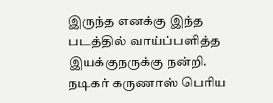இருந்த எனக்கு இந்த படத்தில் வாய்ப்பளித்த இயக்குநருக்கு நன்றி. நடிகர் கருணாஸ் பெரிய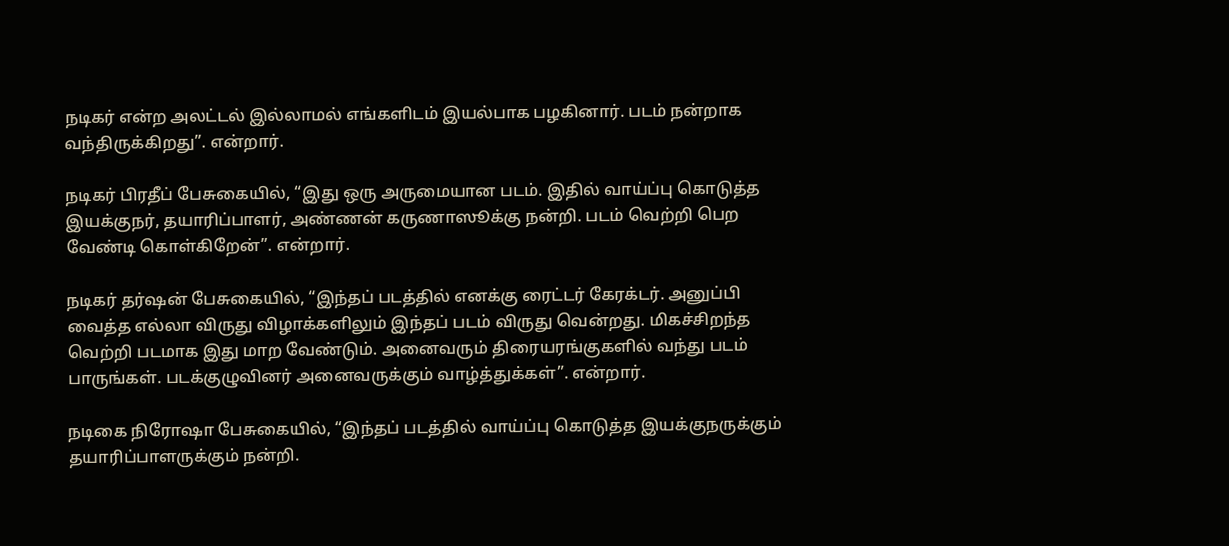நடிகர் என்ற அலட்டல் இல்லாமல் எங்களிடம் இயல்பாக பழகினார். படம் நன்றாக வந்திருக்கிறது”. என்றார்.

நடிகர் பிரதீப் பேசுகையில், “இது ஒரு அருமையான படம். இதில் வாய்ப்பு கொடுத்த இயக்குநர், தயாரிப்பாளர், அண்ணன் கருணாஸூக்கு நன்றி. படம் வெற்றி பெற வேண்டி கொள்கிறேன்”. என்றார்.

நடிகர் தர்ஷன் பேசுகையில், “இந்தப் படத்தில் எனக்கு ரைட்டர் கேரக்டர். அனுப்பி வைத்த எல்லா விருது விழாக்களிலும் இந்தப் படம் விருது வென்றது. மிகச்சிறந்த வெற்றி படமாக இது மாற வேண்டும். அனைவரும் திரையரங்குகளில் வந்து படம் பாருங்கள். படக்குழுவினர் அனைவருக்கும் வாழ்த்துக்கள்”. என்றார்.

நடிகை நிரோஷா பேசுகையில், “இந்தப் படத்தில் வாய்ப்பு கொடுத்த இயக்குநருக்கும் தயாரிப்பாளருக்கும் நன்றி.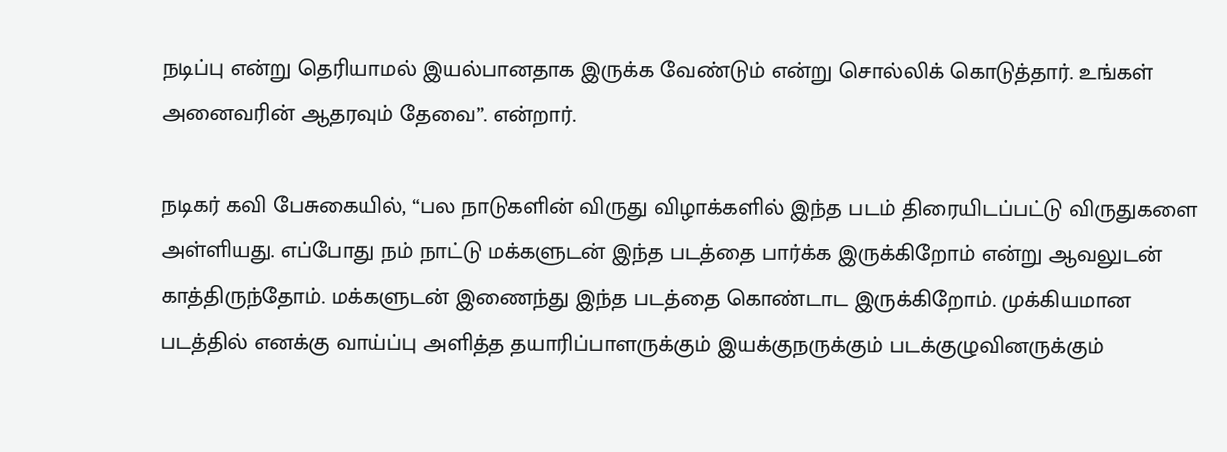நடிப்பு என்று தெரியாமல் இயல்பானதாக இருக்க வேண்டும் என்று சொல்லிக் கொடுத்தார். உங்கள் அனைவரின் ஆதரவும் தேவை”. என்றார்.

நடிகர் கவி பேசுகையில், “பல நாடுகளின் விருது விழாக்களில் இந்த படம் திரையிடப்பட்டு விருதுகளை அள்ளியது. எப்போது நம் நாட்டு மக்களுடன் இந்த படத்தை பார்க்க இருக்கிறோம் என்று ஆவலுடன் காத்திருந்தோம். மக்களுடன் இணைந்து இந்த படத்தை கொண்டாட இருக்கிறோம். முக்கியமான படத்தில் எனக்கு வாய்ப்பு அளித்த தயாரிப்பாளருக்கும் இயக்குநருக்கும் படக்குழுவினருக்கும்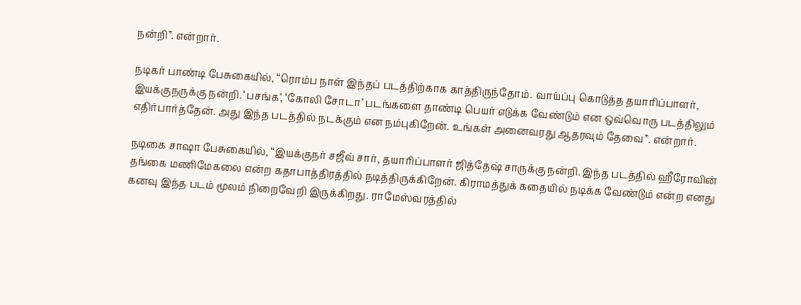நன்றி”. என்றார்.

நடிகர் பாண்டி பேசுகையில், “ரொம்ப நாள் இந்தப் படத்திற்காக காத்திருந்தோம். வாய்ப்பு கொடுத்த தயாரிப்பாளர், இயக்குநருக்கு நன்றி. ‘பசங்க’, ‘கோலி சோடா’ படங்களை தாண்டி பெயர் எடுக்க வேண்டும் என ஒவ்வொரு படத்திலும் எதிர்பார்த்தேன். அது இந்த படத்தில் நடக்கும் என நம்புகிறேன். உங்கள் அனைவரது ஆதரவும் தேவை”. என்றார்.

நடிகை சாஷா பேசுகையில், “இயக்குநர் சஜீவ் சார், தயாரிப்பாளர் ஜித்தேஷ் சாருக்கு நன்றி. இந்த படத்தில் ஹீரோவின் தங்கை மணிமேகலை என்ற கதாபாத்திரத்தில் நடித்திருக்கிறேன். கிராமத்துக் கதையில் நடிக்க வேண்டும் என்ற எனது கனவு இந்த படம் மூலம் நிறைவேறி இருக்கிறது. ராமேஸ்வரத்தில்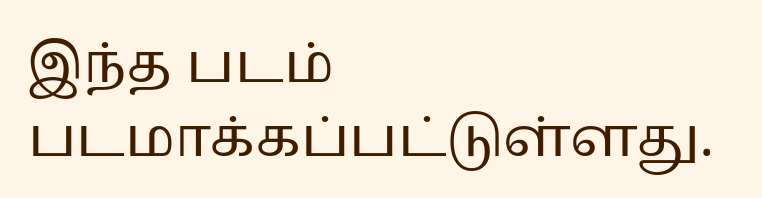இந்த படம் படமாக்கப்பட்டுள்ளது.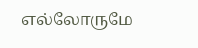எல்லோருமே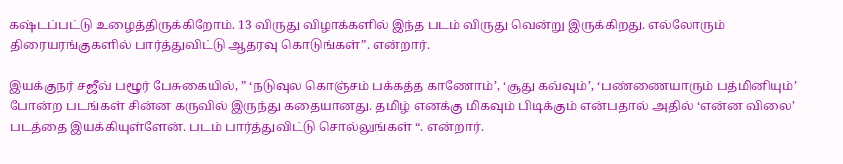கஷ்டப்பட்டு உழைத்திருக்கிறோம். 13 விருது விழாக்களில் இந்த படம் விருது வென்று இருக்கிறது. எல்லோரும் திரையரங்குகளில் பார்த்துவிட்டு ஆதரவு கொடுங்கள்”. என்றார்.

இயக்குநர் சஜீவ் பழூர் பேசுகையில், ” ‘நடுவுல கொஞ்சம் பக்கத்த காணோம்’, ‘சூது கவ்வும்’, ‘பண்ணையாரும் பத்மினியும்’ போன்ற படங்கள் சின்ன கருவில் இருந்து கதையானது. தமிழ் எனக்கு மிகவும் பிடிக்கும் என்பதால் அதில் ‘என்ன விலை’ படத்தை இயக்கியுள்ளேன். படம் பார்த்துவிட்டு சொல்லுங்கள் “. என்றார்.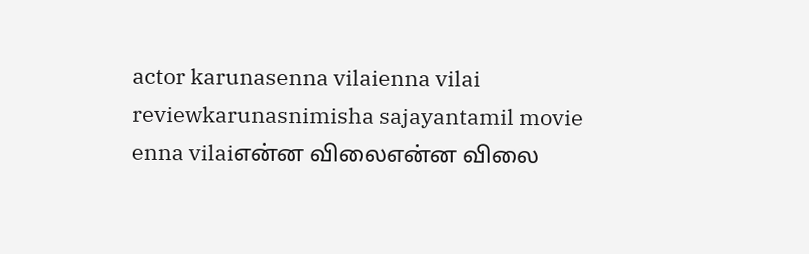actor karunasenna vilaienna vilai reviewkarunasnimisha sajayantamil movie enna vilaiஎன்ன விலைஎன்ன விலை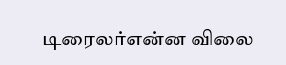டிரைலர்என்ன விலை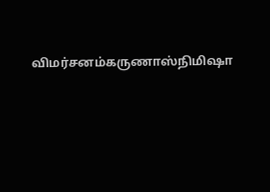விமர்சனம்கருணாஸ்நிமிஷா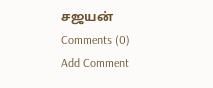சஜயன்
Comments (0)
Add Comment